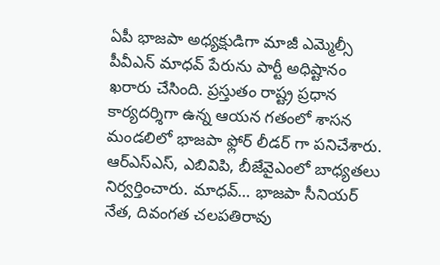ఏపీ భాజపా అధ్యక్షుడిగా మాజీ ఎమ్మెల్సీ పీవీఎన్ మాధవ్ పేరును పార్టీ అధిష్టానం ఖరారు చేసింది. ప్రస్తుతం రాష్ట్ర ప్రధాన కార్యదర్శిగా ఉన్న ఆయన గతంలో శాసన మండలిలో భాజపా ఫ్లోర్ లీడర్ గా పనిచేశారు. ఆర్ఎస్ఎస్, ఎబివిపి, బీజేవైఎంలో బాధ్యతలు నిర్వర్తించారు. మాధవ్… భాజపా సీనియర్ నేత, దివంగత చలపతిరావు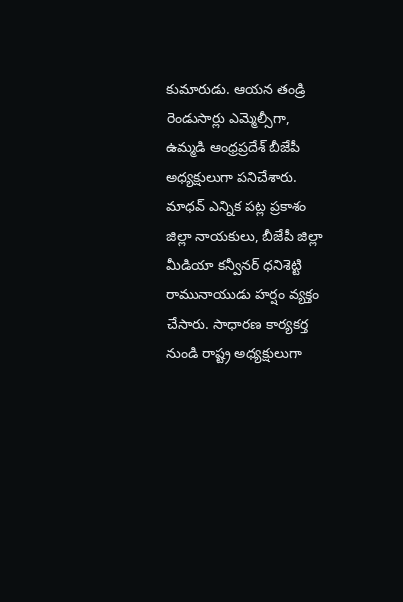కుమారుడు. ఆయన తండ్రి రెండుసార్లు ఎమ్మెల్సీగా, ఉమ్మడి ఆంధ్రప్రదేశ్ బీజేపీ అధ్యక్షులుగా పనిచేశారు.
మాధవ్ ఎన్నిక పట్ల ప్రకాశం జిల్లా నాయకులు, బీజేపీ జిల్లా మీడియా కన్వీనర్ ధనిశెట్టి రామునాయుడు హర్షం వ్యక్తం చేసారు. సాధారణ కార్యకర్త నుండి రాష్ట్ర అధ్యక్షులుగా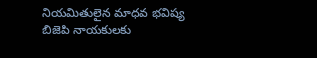నియమితులైన మాధవ భవిష్య బిజెపి నాయకులకు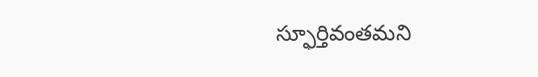స్ఫూర్తివంతమని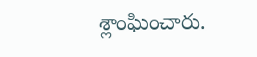శ్లాంఘించారు.